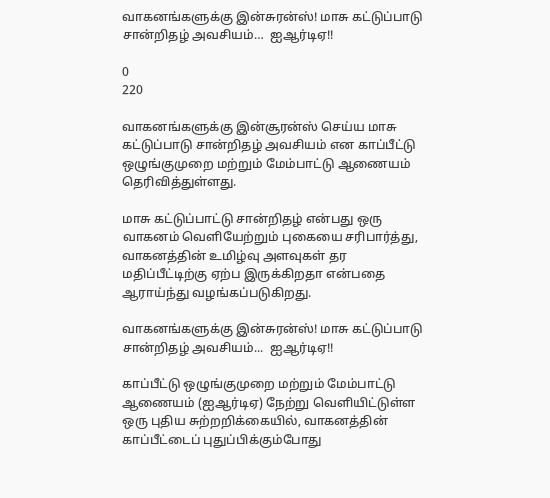வாகனங்களுக்கு இன்சுரன்ஸ்! மாசு கட்டுப்பாடு சான்றிதழ் அவசியம்…  ஐஆர்டிஏ!!

0
220

வாகனங்களுக்கு இன்சூரன்ஸ் செய்ய மாசு கட்டுப்பாடு சான்றிதழ் அவசியம் என காப்பீட்டு ஒழுங்குமுறை மற்றும் மேம்பாட்டு ஆணையம் தெரிவித்துள்ளது.

மாசு கட்டுப்பாட்டு சான்றிதழ் என்பது ஒரு வாகனம் வெளியேற்றும் புகையை சரிபார்த்து, வாகனத்தின் உமிழ்வு அளவுகள் தர மதிப்பீட்டிற்கு ஏற்ப இருக்கிறதா என்பதை ஆராய்ந்து வழங்கப்படுகிறது.

வாகனங்களுக்கு இன்சுரன்ஸ்! மாசு கட்டுப்பாடு சான்றிதழ் அவசியம்...  ஐஆர்டிஏ!!

காப்பீட்டு ஒழுங்குமுறை மற்றும் மேம்பாட்டு ஆணையம் (ஐஆர்டிஏ) நேற்று வெளியிட்டுள்ள ஒரு புதிய சுற்றறிக்கையில், வாகனத்தின் காப்பீட்டைப் புதுப்பிக்கும்போது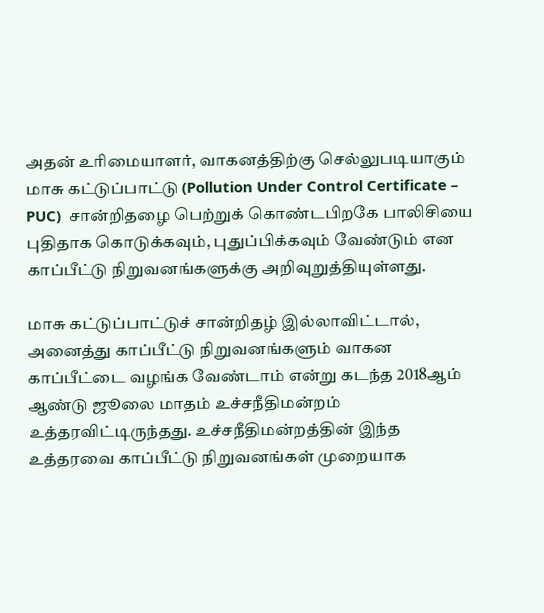அதன் உரிமையாளர், வாகனத்திற்கு செல்லுபடியாகும் மாசு கட்டுப்பாட்டு (Pollution Under Control Certificate – PUC)  சான்றிதழை பெற்றுக் கொண்டபிறகே பாலிசியை புதிதாக கொடுக்கவும், புதுப்பிக்கவும் வேண்டும் என காப்பீட்டு நிறுவனங்களுக்கு அறிவுறுத்தியுள்ளது.

மாசு கட்டுப்பாட்டுச் சான்றிதழ் இல்லாவிட்டால், அனைத்து காப்பீட்டு நிறுவனங்களும் வாகன காப்பீட்டை வழங்க வேண்டாம் என்று கடந்த 2018ஆம் ஆண்டு ஜூலை மாதம் உச்சநீதிமன்றம் உத்தரவிட்டிருந்தது. உச்சநீதிமன்றத்தின் இந்த உத்தரவை காப்பீட்டு நிறுவனங்கள் முறையாக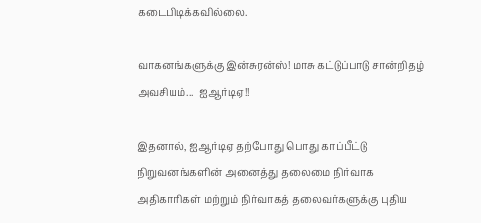கடைபிடிக்கவில்லை.

வாகனங்களுக்கு இன்சுரன்ஸ்! மாசு கட்டுப்பாடு சான்றிதழ் அவசியம்...  ஐஆர்டிஏ!!

இதனால், ஐஆர்டிஏ தற்போது பொது காப்பீட்டு நிறுவனங்களின் அனைத்து தலைமை நிர்வாக அதிகாரிகள் மற்றும் நிர்வாகத் தலைவர்களுக்கு புதிய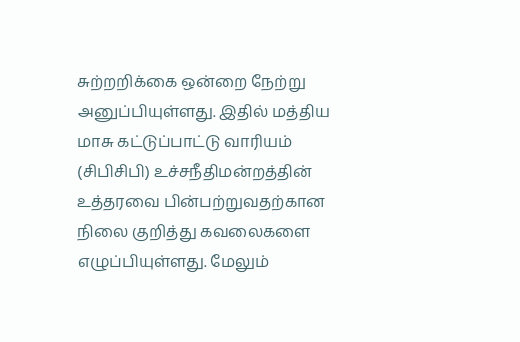சுற்றறிக்கை ஒன்றை நேற்று அனுப்பியுள்ளது. இதில் மத்திய மாசு கட்டுப்பாட்டு வாரியம் (சிபிசிபி) உச்சநீதிமன்றத்தின் உத்தரவை பின்பற்றுவதற்கான நிலை குறித்து கவலைகளை எழுப்பியுள்ளது. மேலும்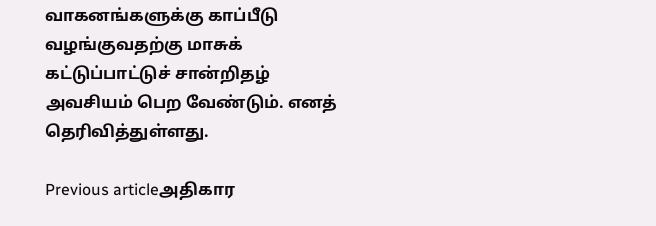வாகனங்களுக்கு காப்பீடு வழங்குவதற்கு மாசுக் கட்டுப்பாட்டுச் சான்றிதழ் அவசியம் பெற வேண்டும். எனத் தெரிவித்துள்ளது.

Previous articleஅதிகார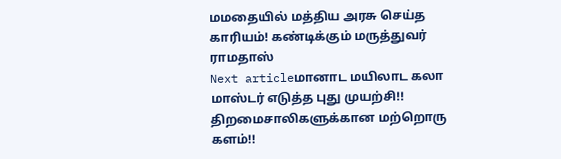மமதையில் மத்திய அரசு செய்த காரியம்! கண்டிக்கும் மருத்துவர் ராமதாஸ்
Next articleமானாட மயிலாட கலா  மாஸ்டர் எடுத்த புது முயற்சி!! திறமைசாலிகளுக்கான மற்றொரு களம்!!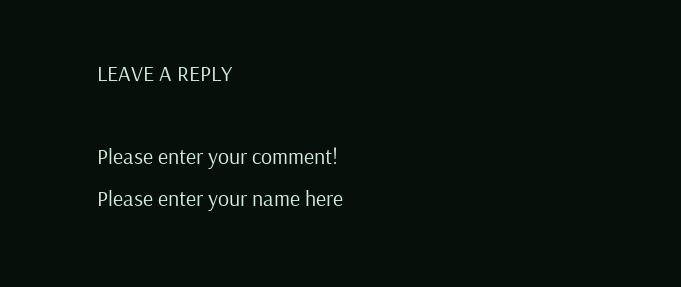LEAVE A REPLY

Please enter your comment!
Please enter your name here